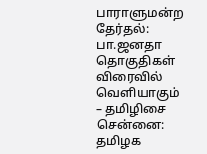பாராளுமன்ற தேர்தல்: பா.ஜனதா தொகுதிகள் விரைவில் வெளியாகும் – தமிழிசை
சென்னை:
தமிழக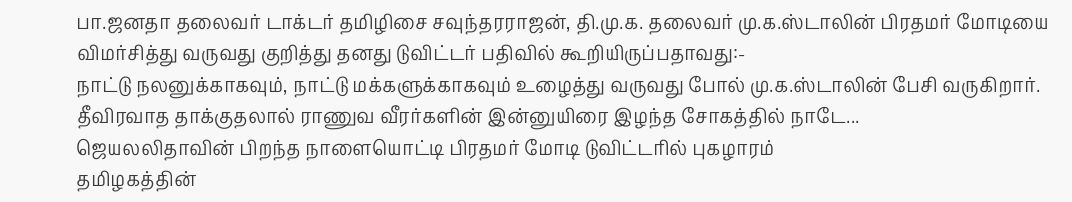பா.ஜனதா தலைவர் டாக்டர் தமிழிசை சவுந்தரராஜன், தி.மு.க. தலைவர் மு.க.ஸ்டாலின் பிரதமர் மோடியை விமர்சித்து வருவது குறித்து தனது டுவிட்டர் பதிவில் கூறியிருப்பதாவது:-
நாட்டு நலனுக்காகவும், நாட்டு மக்களுக்காகவும் உழைத்து வருவது போல் மு.க.ஸ்டாலின் பேசி வருகிறார்.
தீவிரவாத தாக்குதலால் ராணுவ வீரர்களின் இன்னுயிரை இழந்த சோகத்தில் நாடே...
ஜெயலலிதாவின் பிறந்த நாளையொட்டி பிரதமர் மோடி டுவிட்டரில் புகழாரம்
தமிழகத்தின்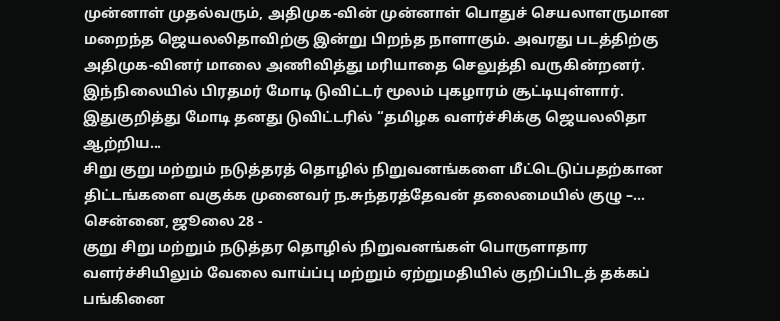முன்னாள் முதல்வரும், அதிமுக-வின் முன்னாள் பொதுச் செயலாளருமான மறைந்த ஜெயலலிதாவிற்கு இன்று பிறந்த நாளாகும். அவரது படத்திற்கு அதிமுக-வினர் மாலை அணிவித்து மரியாதை செலுத்தி வருகின்றனர்.
இந்நிலையில் பிரதமர் மோடி டுவிட்டர் மூலம் புகழாரம் சூட்டியுள்ளார். இதுகுறித்து மோடி தனது டுவிட்டரில் ‘‘தமிழக வளர்ச்சிக்கு ஜெயலலிதா ஆற்றிய...
சிறு குறு மற்றும் நடுத்தரத் தொழில் நிறுவனங்களை மீட்டெடுப்பதற்கான திட்டங்களை வகுக்க முனைவர் ந.சுந்தரத்தேவன் தலைமையில் குழு –...
சென்னை, ஜூலை 28 -
குறு சிறு மற்றும் நடுத்தர தொழில் நிறுவனங்கள் பொருளாதார வளர்ச்சியிலும் வேலை வாய்ப்பு மற்றும் ஏற்றுமதியில் குறிப்பிடத் தக்கப் பங்கினை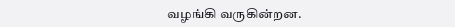வழங்கி வருகின்றன.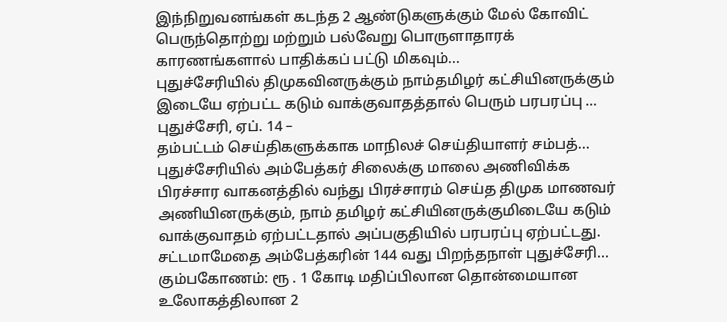இந்நிறுவனங்கள் கடந்த 2 ஆண்டுகளுக்கும் மேல் கோவிட் பெருந்தொற்று மற்றும் பல்வேறு பொருளாதாரக் காரணங்களால் பாதிக்கப் பட்டு மிகவும்...
புதுச்சேரியில் திமுகவினருக்கும் நாம்தமிழர் கட்சியினருக்கும் இடையே ஏற்பட்ட கடும் வாக்குவாதத்தால் பெரும் பரபரப்பு …
புதுச்சேரி, ஏப். 14 –
தம்பட்டம் செய்திகளுக்காக மாநிலச் செய்தியாளர் சம்பத்...
புதுச்சேரியில் அம்பேத்கர் சிலைக்கு மாலை அணிவிக்க பிரச்சார வாகனத்தில் வந்து பிரச்சாரம் செய்த திமுக மாணவர் அணியினருக்கும், நாம் தமிழர் கட்சியினருக்குமிடையே கடும் வாக்குவாதம் ஏற்பட்டதால் அப்பகுதியில் பரபரப்பு ஏற்பட்டது.
சட்டமாமேதை அம்பேத்கரின் 144 வது பிறந்தநாள் புதுச்சேரி...
கும்பகோணம்: ரூ . 1 கோடி மதிப்பிலான தொன்மையான உலோகத்திலான 2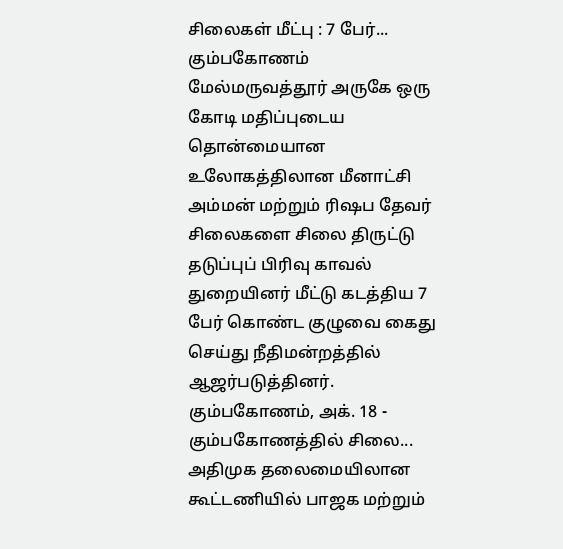சிலைகள் மீட்பு : 7 பேர்...
கும்பகோணம் மேல்மருவத்தூர் அருகே ஒரு கோடி மதிப்புடைய தொன்மையான உலோகத்திலான மீனாட்சி அம்மன் மற்றும் ரிஷப தேவர் சிலைகளை சிலை திருட்டு தடுப்புப் பிரிவு காவல் துறையினர் மீட்டு கடத்திய 7 பேர் கொண்ட குழுவை கைது செய்து நீதிமன்றத்தில் ஆஜர்படுத்தினர்.
கும்பகோணம், அக். 18 -
கும்பகோணத்தில் சிலை...
அதிமுக தலைமையிலான கூட்டணியில் பாஜக மற்றும்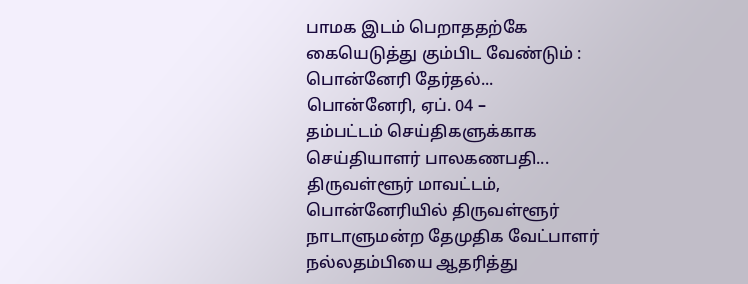பாமக இடம் பெறாததற்கே கையெடுத்து கும்பிட வேண்டும் : பொன்னேரி தேர்தல்...
பொன்னேரி, ஏப். 04 –
தம்பட்டம் செய்திகளுக்காக செய்தியாளர் பாலகணபதி...
திருவள்ளூர் மாவட்டம், பொன்னேரியில் திருவள்ளூர் நாடாளுமன்ற தேமுதிக வேட்பாளர் நல்லதம்பியை ஆதரித்து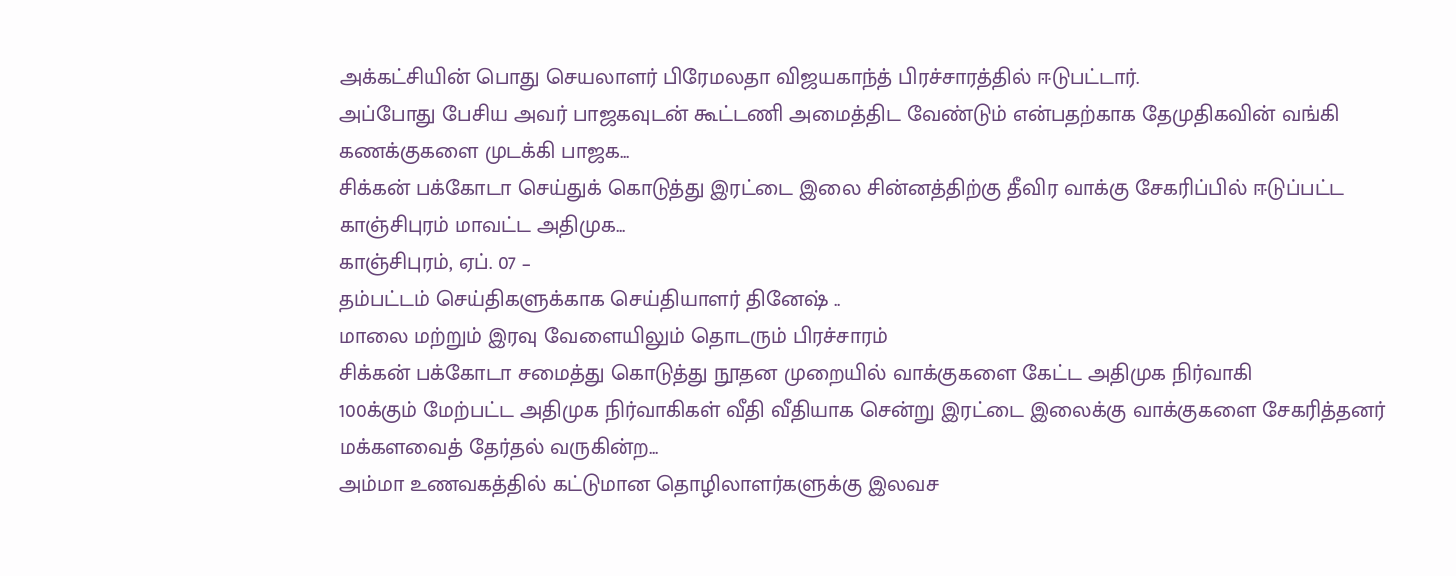அக்கட்சியின் பொது செயலாளர் பிரேமலதா விஜயகாந்த் பிரச்சாரத்தில் ஈடுபட்டார்.
அப்போது பேசிய அவர் பாஜகவுடன் கூட்டணி அமைத்திட வேண்டும் என்பதற்காக தேமுதிகவின் வங்கி கணக்குகளை முடக்கி பாஜக...
சிக்கன் பக்கோடா செய்துக் கொடுத்து இரட்டை இலை சின்னத்திற்கு தீவிர வாக்கு சேகரிப்பில் ஈடுப்பட்ட காஞ்சிபுரம் மாவட்ட அதிமுக...
காஞ்சிபுரம், ஏப். 07 –
தம்பட்டம் செய்திகளுக்காக செய்தியாளர் தினேஷ் ..
மாலை மற்றும் இரவு வேளையிலும் தொடரும் பிரச்சாரம்
சிக்கன் பக்கோடா சமைத்து கொடுத்து நூதன முறையில் வாக்குகளை கேட்ட அதிமுக நிர்வாகி
100க்கும் மேற்பட்ட அதிமுக நிர்வாகிகள் வீதி வீதியாக சென்று இரட்டை இலைக்கு வாக்குகளை சேகரித்தனர்
மக்களவைத் தேர்தல் வருகின்ற...
அம்மா உணவகத்தில் கட்டுமான தொழிலாளர்களுக்கு இலவச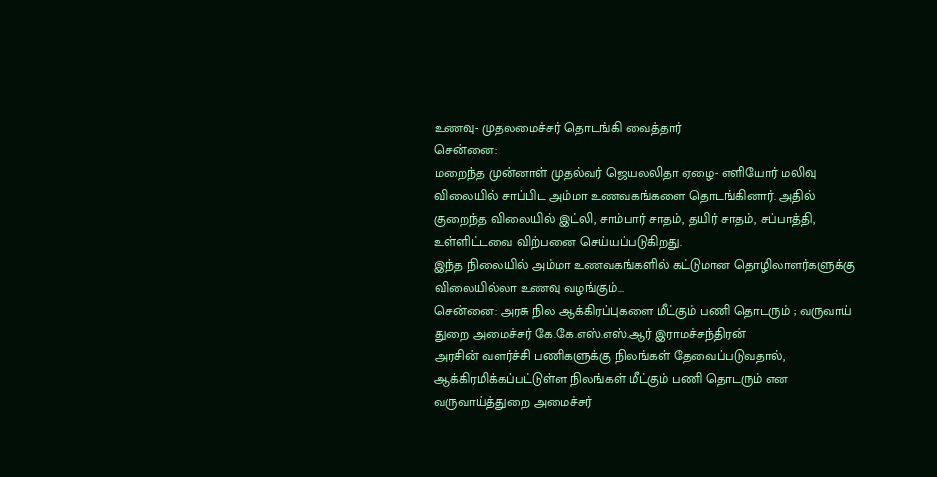உணவு- முதலமைச்சர் தொடங்கி வைத்தார்
சென்னை:
மறைந்த முன்னாள் முதல்வர் ஜெயலலிதா ஏழை- எளியோர் மலிவு விலையில் சாப்பிட அம்மா உணவகங்களை தொடங்கினார். அதில் குறைந்த விலையில் இட்லி, சாம்பார் சாதம், தயிர் சாதம், சப்பாத்தி, உள்ளிட்டவை விற்பனை செய்யப்படுகிறது.
இந்த நிலையில் அம்மா உணவகங்களில் கட்டுமான தொழிலாளர்களுக்கு விலையில்லா உணவு வழங்கும்...
சென்னை: அரசு நில ஆக்கிரப்புகளை மீட்கும் பணி தொடரும் ; வருவாய் துறை அமைச்சர் கே.கே.எஸ்.எஸ்.ஆர் இராமச்சந்திரன்
அரசின் வளர்ச்சி பணிகளுக்கு நிலங்கள் தேவைப்படுவதால், ஆக்கிரமிக்கப்பட்டுள்ள நிலங்கள் மீட்கும் பணி தொடரும் என வருவாய்த்துறை அமைச்சர்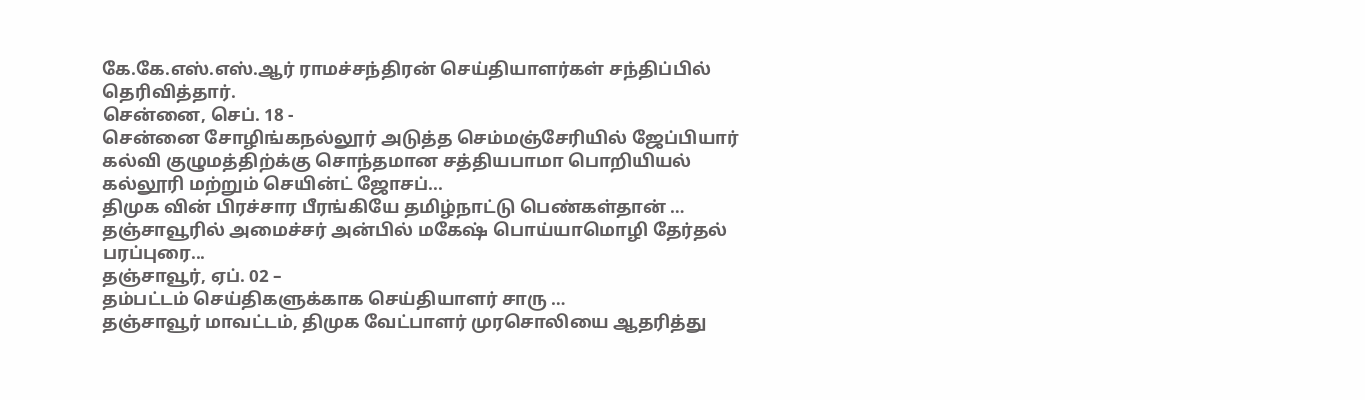கே.கே.எஸ்.எஸ்.ஆர் ராமச்சந்திரன் செய்தியாளர்கள் சந்திப்பில் தெரிவித்தார்.
சென்னை, செப். 18 -
சென்னை சோழிங்கநல்லூர் அடுத்த செம்மஞ்சேரியில் ஜேப்பியார் கல்வி குழுமத்திற்க்கு சொந்தமான சத்தியபாமா பொறியியல் கல்லூரி மற்றும் செயின்ட் ஜோசப்...
திமுக வின் பிரச்சார பீரங்கியே தமிழ்நாட்டு பெண்கள்தான் … தஞ்சாவூரில் அமைச்சர் அன்பில் மகேஷ் பொய்யாமொழி தேர்தல் பரப்புரை...
தஞ்சாவூர், ஏப். 02 –
தம்பட்டம் செய்திகளுக்காக செய்தியாளர் சாரு …
தஞ்சாவூர் மாவட்டம், திமுக வேட்பாளர் முரசொலியை ஆதரித்து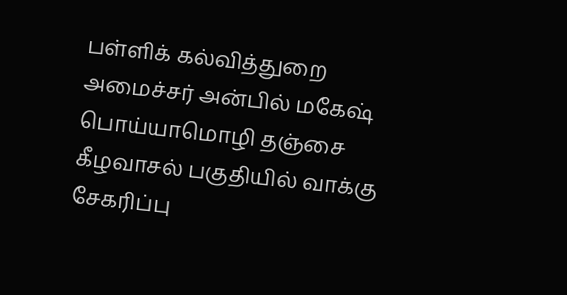பள்ளிக் கல்வித்துறை அமைச்சர் அன்பில் மகேஷ் பொய்யாமொழி தஞ்சை கீழவாசல் பகுதியில் வாக்கு சேகரிப்பு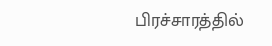பிரச்சாரத்தில்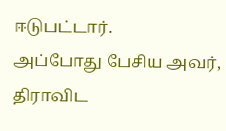ஈடுபட்டார்.
அப்போது பேசிய அவர், திராவிட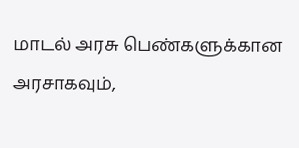மாடல் அரசு பெண்களுக்கான அரசாகவும்,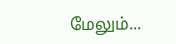மேலும்...